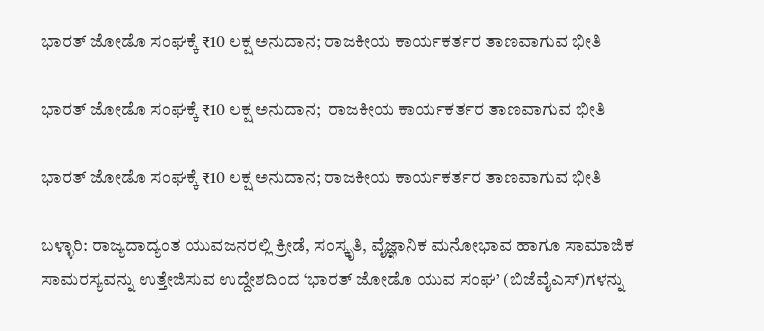ಭಾರತ್ ಜೋಡೊ ಸಂಘಕ್ಕೆ ₹10 ಲಕ್ಷ ಅನುದಾನ; ರಾಜಕೀಯ ಕಾರ್ಯಕರ್ತರ ತಾಣವಾಗುವ ಭೀತಿ

ಭಾರತ್ ಜೋಡೊ ಸಂಘಕ್ಕೆ ₹10 ಲಕ್ಷ ಅನುದಾನ;  ರಾಜಕೀಯ ಕಾರ್ಯಕರ್ತರ ತಾಣವಾಗುವ ಭೀತಿ

ಭಾರತ್ ಜೋಡೊ ಸಂಘಕ್ಕೆ ₹10 ಲಕ್ಷ ಅನುದಾನ; ರಾಜಕೀಯ ಕಾರ್ಯಕರ್ತರ ತಾಣವಾಗುವ ಭೀತಿ

ಬಳ್ಳಾರಿ: ರಾಜ್ಯದಾದ್ಯಂತ ಯುವಜನರಲ್ಲಿ ಕ್ರೀಡೆ, ಸಂಸ್ಕೃತಿ, ವೈಜ್ಞಾನಿಕ ಮನೋಭಾವ ಹಾಗೂ ಸಾಮಾಜಿಕ ಸಾಮರಸ್ಯವನ್ನು ಉತ್ತೇಜಿಸುವ ಉದ್ದೇಶದಿಂದ ‘ಭಾರತ್‌ ಜೋಡೊ ಯುವ ಸಂಘ’ (ಬಿಜೆವೈಎಸ್‌)ಗಳನ್ನು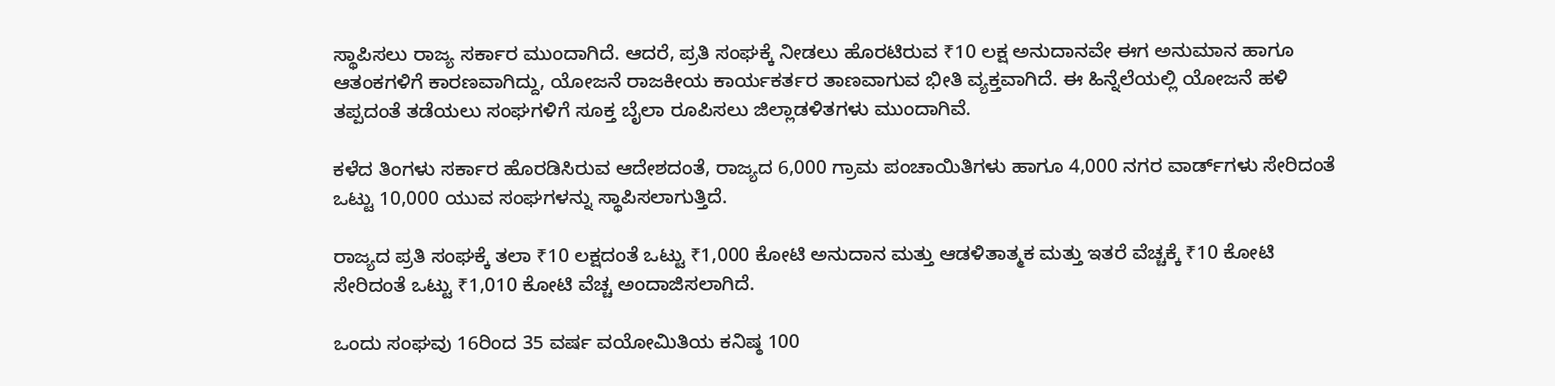ಸ್ಥಾಪಿಸಲು ರಾಜ್ಯ ಸರ್ಕಾರ ಮುಂದಾಗಿದೆ. ಆದರೆ, ಪ್ರತಿ ಸಂಘಕ್ಕೆ ನೀಡಲು ಹೊರಟಿರುವ ₹10 ಲಕ್ಷ ಅನುದಾನವೇ ಈಗ ಅನುಮಾನ ಹಾಗೂ ಆತಂಕಗಳಿಗೆ ಕಾರಣವಾಗಿದ್ದು, ಯೋಜನೆ ರಾಜಕೀಯ ಕಾರ್ಯಕರ್ತರ ತಾಣವಾಗುವ ಭೀತಿ ವ್ಯಕ್ತವಾಗಿದೆ. ಈ ಹಿನ್ನೆಲೆಯಲ್ಲಿ ಯೋಜನೆ ಹಳಿ ತಪ್ಪದಂತೆ ತಡೆಯಲು ಸಂಘಗಳಿಗೆ ಸೂಕ್ತ ಬೈಲಾ ರೂಪಿಸಲು ಜಿಲ್ಲಾಡಳಿತಗಳು ಮುಂದಾಗಿವೆ.

ಕಳೆದ ತಿಂಗಳು ಸರ್ಕಾರ ಹೊರಡಿಸಿರುವ ಆದೇಶದಂತೆ, ರಾಜ್ಯದ 6,000 ಗ್ರಾಮ ಪಂಚಾಯಿತಿಗಳು ಹಾಗೂ 4,000 ನಗರ ವಾರ್ಡ್‌ಗಳು ಸೇರಿದಂತೆ ಒಟ್ಟು 10,000 ಯುವ ಸಂಘಗಳನ್ನು ಸ್ಥಾಪಿಸಲಾಗುತ್ತಿದೆ.

ರಾಜ್ಯದ ಪ್ರತಿ ಸಂಘಕ್ಕೆ ತಲಾ ₹10 ಲಕ್ಷದಂತೆ ಒಟ್ಟು ₹1,000 ಕೋಟಿ ಅನುದಾನ ಮತ್ತು ಆಡಳಿತಾತ್ಮಕ ಮತ್ತು ಇತರೆ ವೆಚ್ಚಕ್ಕೆ ₹10 ಕೋಟಿ ಸೇರಿದಂತೆ ಒಟ್ಟು ₹1,010 ಕೋಟಿ ವೆಚ್ಚ ಅಂದಾಜಿಸಲಾಗಿದೆ.

ಒಂದು ಸಂಘವು 16ರಿಂದ 35 ವರ್ಷ ವಯೋಮಿತಿಯ ಕನಿಷ್ಠ 100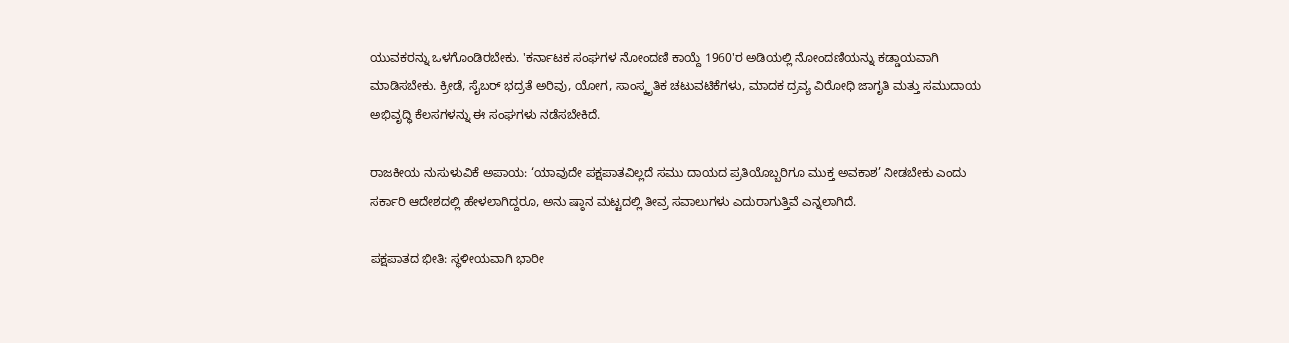ಯುವಕರನ್ನು ಒಳಗೊಂಡಿರಬೇಕು. 'ಕರ್ನಾಟಕ ಸಂಘಗಳ ನೋಂದಣಿ ಕಾಯ್ದೆ 1960'ರ ಅಡಿಯಲ್ಲಿ ನೋಂದಣಿಯನ್ನು ಕಡ್ಡಾಯವಾಗಿ ಮಾಡಿಸಬೇಕು. ಕ್ರೀಡೆ, ಸೈಬರ್ ಭದ್ರತೆ ಅರಿವು, ಯೋಗ, ಸಾಂಸ್ಕೃತಿಕ ಚಟುವಟಿಕೆಗಳು, ಮಾದಕ ದ್ರವ್ಯ ವಿರೋಧಿ ಜಾಗೃತಿ ಮತ್ತು ಸಮುದಾಯ ಅಭಿವೃದ್ಧಿ ಕೆಲಸಗಳನ್ನು ಈ ಸಂಘಗಳು ನಡೆಸಬೇಕಿದೆ.

ರಾಜಕೀಯ ನುಸುಳುವಿಕೆ ಅಪಾಯ: ‘ಯಾವುದೇ ಪಕ್ಷಪಾತವಿಲ್ಲದೆ ಸಮು ದಾಯದ ಪ್ರತಿಯೊಬ್ಬರಿಗೂ ಮುಕ್ತ ಅವಕಾಶ’ ನೀಡಬೇಕು ಎಂದು ಸರ್ಕಾರಿ ಆದೇಶದಲ್ಲಿ ಹೇಳಲಾಗಿದ್ದರೂ, ಅನು ಷ್ಠಾನ ಮಟ್ಟದಲ್ಲಿ ತೀವ್ರ ಸವಾಲುಗಳು ಎದುರಾಗುತ್ತಿವೆ ಎನ್ನಲಾಗಿದೆ.

ಪಕ್ಷಪಾತದ ಭೀತಿ: ಸ್ಥಳೀಯವಾಗಿ ಭಾರೀ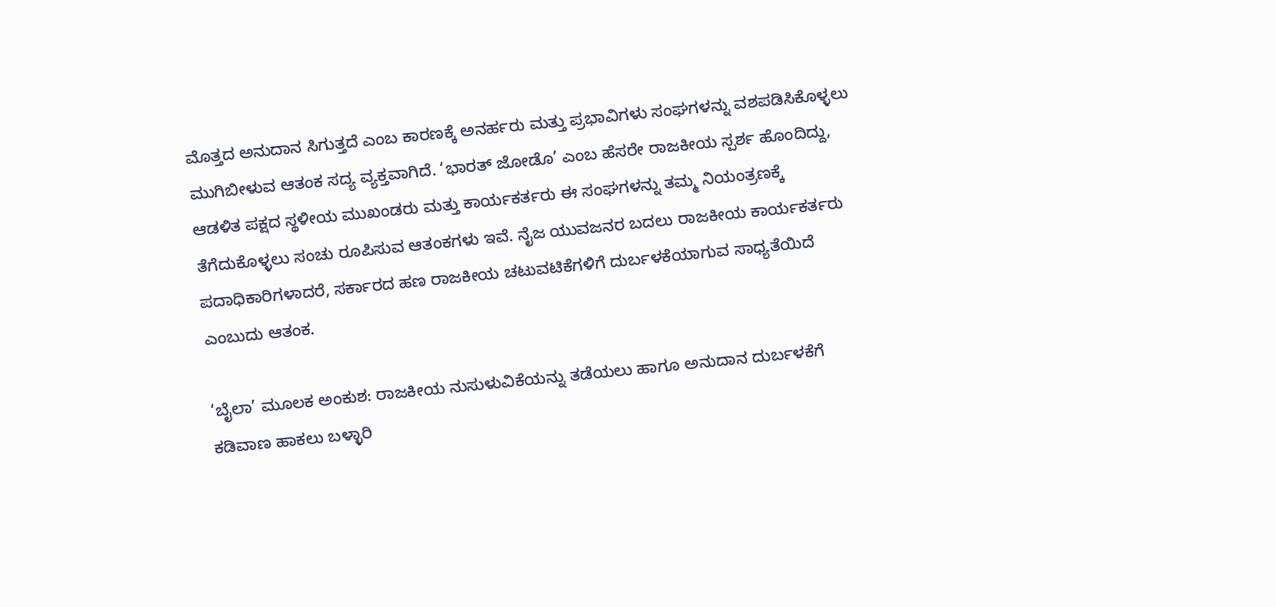ಮೊತ್ತದ ಅನುದಾನ ಸಿಗುತ್ತದೆ ಎಂಬ ಕಾರಣಕ್ಕೆ ಅನರ್ಹರು ಮತ್ತು ಪ್ರಭಾವಿಗಳು ಸಂಘಗಳನ್ನು ವಶಪಡಿಸಿಕೊಳ್ಳಲು ಮುಗಿಬೀಳುವ ಆತಂಕ ಸದ್ಯ ವ್ಯಕ್ತವಾಗಿದೆ. ‘ಭಾರತ್ ಜೋಡೊ’ ಎಂಬ ಹೆಸರೇ ರಾಜಕೀಯ ಸ್ಪರ್ಶ ಹೊಂದಿದ್ದು, ಆಡಳಿತ ಪಕ್ಷದ ಸ್ಥಳೀಯ ಮುಖಂಡರು ಮತ್ತು ಕಾರ್ಯಕರ್ತರು ಈ ಸಂಘಗಳನ್ನು ತಮ್ಮ ನಿಯಂತ್ರಣಕ್ಕೆ ತೆಗೆದುಕೊಳ್ಳಲು ಸಂಚು ರೂಪಿಸುವ ಆತಂಕಗಳು ಇವೆ. ನೈಜ ಯುವಜನರ ಬದಲು ರಾಜಕೀಯ ಕಾರ್ಯಕರ್ತರು ಪದಾಧಿಕಾರಿಗಳಾದರೆ, ಸರ್ಕಾರದ ಹಣ ರಾಜಕೀಯ ಚಟುವಟಿಕೆಗಳಿಗೆ ದುರ್ಬಳಕೆಯಾಗುವ ಸಾಧ್ಯತೆಯಿದೆ ಎಂಬುದು ಆತಂಕ.

‘ಬೈಲಾ’ ಮೂಲಕ ಅಂಕುಶ: ರಾಜಕೀಯ ನುಸುಳುವಿಕೆಯನ್ನು ತಡೆಯಲು ಹಾಗೂ ಅನುದಾನ ದುರ್ಬಳಕೆಗೆ ಕಡಿವಾಣ ಹಾಕಲು ಬಳ್ಳಾರಿ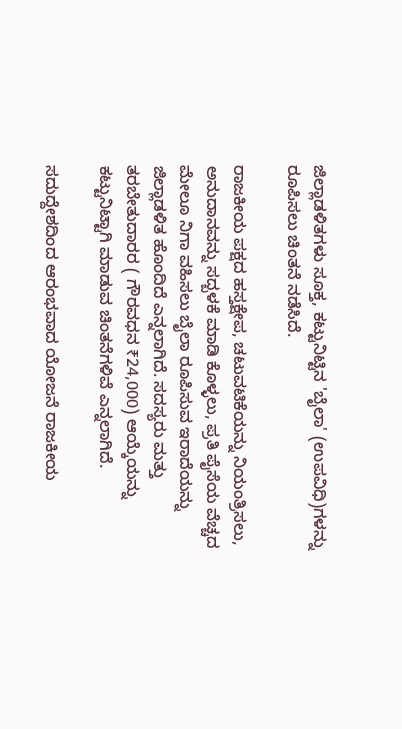ಜಿಲ್ಲಾಡಳಿತಗಳು ಸೂಕ್ತ, ಕಟ್ಟುನಿಟ್ಟಿನ 'ಬೈಲಾ' (ಉಪವಿಧಿ)ಗಳನ್ನು ರೂಪಿಸಲು ಚಿಂತನೆ ನಡೆಸಿದೆ.

ರಾಜಕೀಯ ಪಕ್ಷದ ಹಸ್ತಕ್ಷೇಪ, ಚಟುವಟಿಕೆಯನ್ನು ನಿಯಂತ್ರಿಸಲು, ಅನುದಾನವನ್ನು ಸದ್ಬಳಕೆ ಮಾಡಿ ಕೊಳ್ಳಲು, ಪ್ರತಿ ಪೈಸೆಯ ವೆಚ್ಚದ ಮೇಲೂ ನಿಗಾ ವಹಿಸಲು ಬೈಲಾ ರೂಪಿಸುವ ಇರಾದೆಯನ್ನು ಜಿಲ್ಲಾಡಳಿತ ಹೊಂದಿದೆ ಎನ್ನಲಾಗಿದೆ. ಸದಸ್ಯರು ಮತ್ತು ತರಬೇತುದಾರರ ( ಗೌರವಧನ ₹24,000) ಆಯ್ಕೆಯನ್ನು ಕಟ್ಟುನಿಟ್ಟಾಗಿ ಮಾಡುವ ಚಿಂತನೆಗಳಿವೆ ಎನ್ನಲಾಗಿದೆ.

ಸದುದ್ದೇಶದಿಂದ ಆರಂಭವಾದ ಯೋಜನೆ ರಾಜಕೀಯ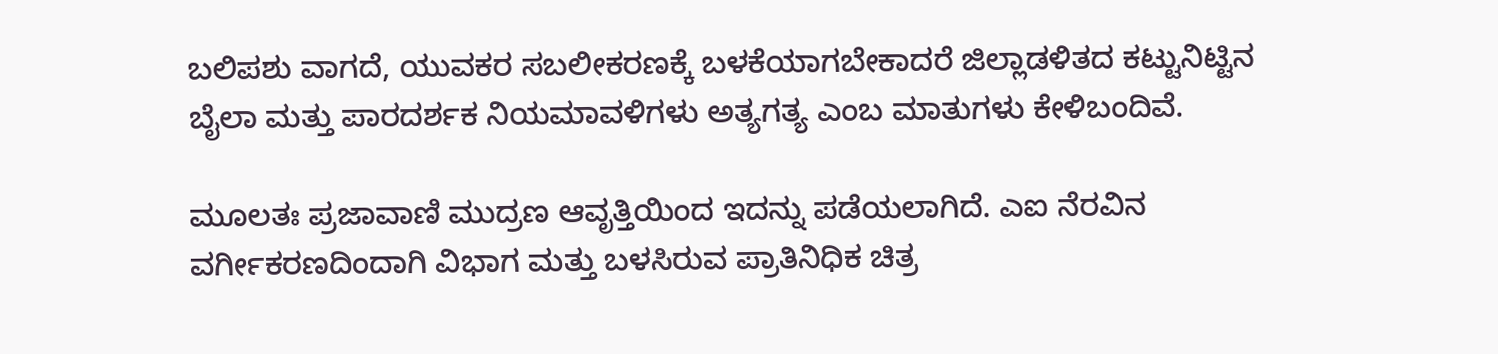ಬಲಿಪಶು ವಾಗದೆ, ಯುವಕರ ಸಬಲೀಕರಣಕ್ಕೆ ಬಳಕೆಯಾಗಬೇಕಾದರೆ ಜಿಲ್ಲಾಡಳಿತದ ಕಟ್ಟುನಿಟ್ಟಿನ ಬೈಲಾ ಮತ್ತು ಪಾರದರ್ಶಕ ನಿಯಮಾವಳಿಗಳು ಅತ್ಯಗತ್ಯ ಎಂಬ ಮಾತುಗಳು ಕೇಳಿಬಂದಿವೆ.

ಮೂಲತಃ ಪ್ರಜಾವಾಣಿ ಮುದ್ರಣ ಆವೃತ್ತಿಯಿಂದ ಇದನ್ನು ಪಡೆಯಲಾಗಿದೆ. ಎಐ ನೆರವಿನ ವರ್ಗೀಕರಣದಿಂದಾಗಿ ವಿಭಾಗ ಮತ್ತು ಬಳಸಿರುವ ಪ್ರಾತಿನಿಧಿಕ ಚಿತ್ರ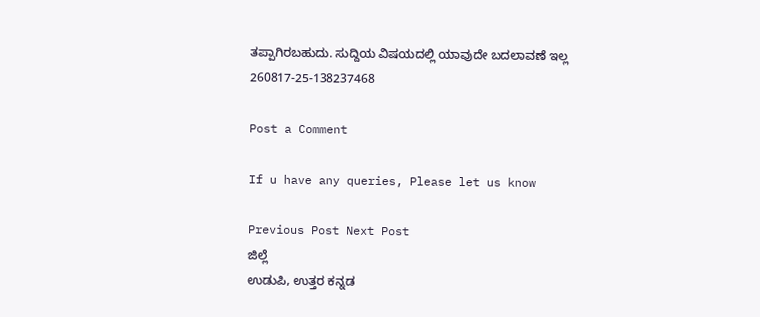ತಪ್ಪಾಗಿರಬಹುದು. ಸುದ್ದಿಯ ವಿಷಯದಲ್ಲಿ ಯಾವುದೇ ಬದಲಾವಣೆ ಇಲ್ಲ
260817-25-138237468

Post a Comment

If u have any queries, Please let us know

Previous Post Next Post
ಜಿಲ್ಲೆ
ಉಡುಪಿ, ಉತ್ತರ ಕನ್ನಡ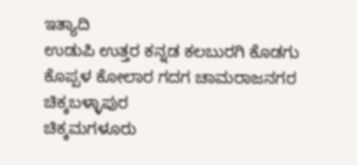ಇತ್ಯಾದಿ
ಉಡುಪಿ ಉತ್ತರ ಕನ್ನಡ ಕಲಬುರಗಿ ಕೊಡಗು ಕೊಪ್ಪಳ ಕೋಲಾರ ಗದಗ ಚಾಮರಾಜನಗರ ಚಿಕ್ಕಬಳ್ಳಾಪುರ
ಚಿಕ್ಕಮಗಳೂರು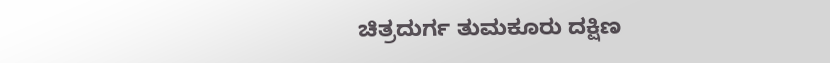ಚಿತ್ರದುರ್ಗ ತುಮಕೂರು ದಕ್ಷಿಣ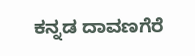ಕನ್ನಡ ದಾವಣಗೆರೆ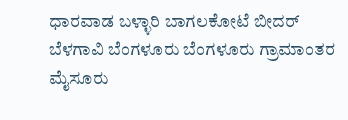ಧಾರವಾಡ ಬಳ್ಳಾರಿ ಬಾಗಲಕೋಟೆ ಬೀದರ್
ಬೆಳಗಾವಿ ಬೆಂಗಳೂರು ಬೆಂಗಳೂರು ಗ್ರಾಮಾಂತರ ಮೈಸೂರು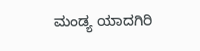ಮಂಡ್ಯ ಯಾದಗಿರಿ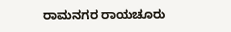ರಾಮನಗರ ರಾಯಚೂರು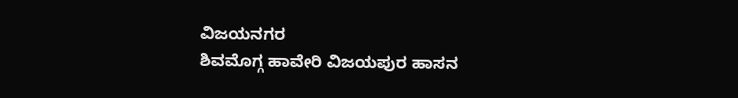ವಿಜಯನಗರ
ಶಿವಮೊಗ್ಗ ಹಾವೇರಿ ವಿಜಯಪುರ ಹಾಸನ